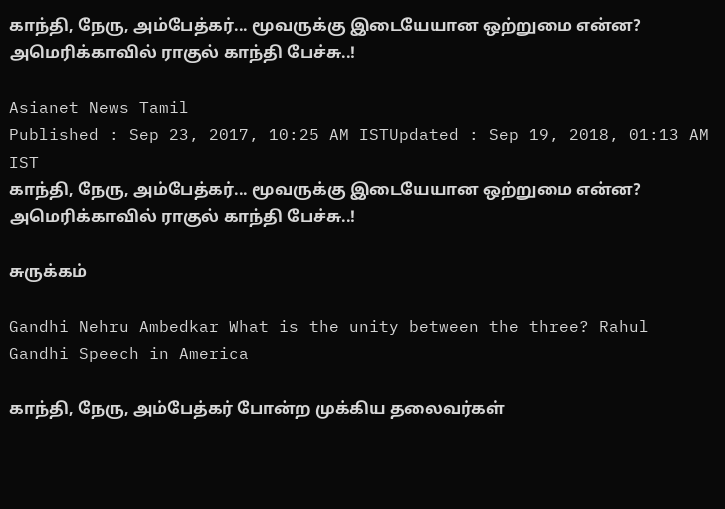காந்தி, நேரு, அம்பேத்கர்... மூவருக்கு இடையேயான ஒற்றுமை என்ன? அமெரிக்காவில் ராகுல் காந்தி பேச்சு..!

Asianet News Tamil
Published : Sep 23, 2017, 10:25 AM ISTUpdated : Sep 19, 2018, 01:13 AM IST
காந்தி, நேரு, அம்பேத்கர்... மூவருக்கு இடையேயான ஒற்றுமை என்ன? அமெரிக்காவில் ராகுல் காந்தி பேச்சு..!

சுருக்கம்

Gandhi Nehru Ambedkar What is the unity between the three? Rahul Gandhi Speech in America

காந்தி, நேரு, அம்பேத்கர் போன்ற முக்கிய தலைவர்கள்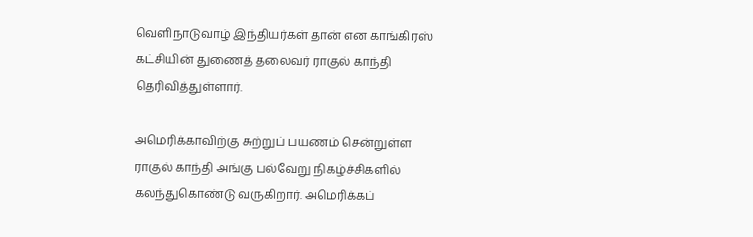வெளிநாடுவாழ் இந்தியர்கள் தான் என காங்கிரஸ் கட்சியின் துணைத் தலைவர் ராகுல் காந்தி தெரிவித்துள்ளார்.

அமெரிக்காவிற்கு சுற்றுப் பயணம் சென்றுள்ள ராகுல் காந்தி அங்கு பல்வேறு நிகழ்ச்சிகளில் கலந்துகொண்டு வருகிறார். அமெரிக்கப்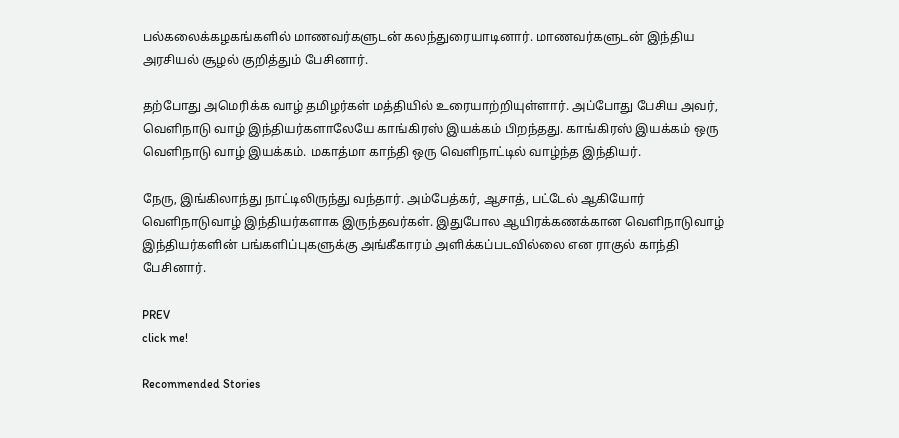பல்கலைக்கழகங்களில் மாணவர்களுடன் கலந்துரையாடினார். மாணவர்களுடன் இந்திய அரசியல் சூழல் குறித்தும் பேசினார்.

தற்போது அமெரிக்க வாழ் தமிழர்கள் மத்தியில் உரையாற்றியுள்ளார். அப்போது பேசிய அவர், வெளிநாடு வாழ் இந்தியர்களாலேயே காங்கிரஸ் இயக்கம் பிறந்தது. காங்கிரஸ் இயக்கம் ஒரு வெளிநாடு வாழ் இயக்கம். மகாத்மா காந்தி ஒரு வெளிநாட்டில் வாழ்ந்த இந்தியர்.

நேரு, இங்கிலாந்து நாட்டிலிருந்து வந்தார். அம்பேத்கர், ஆசாத், பட்டேல் ஆகியோர் வெளிநாடுவாழ் இந்தியர்களாக இருந்தவர்கள். இதுபோல ஆயிரக்கணக்கான வெளிநாடுவாழ் இந்தியர்களின் பங்களிப்புகளுக்கு அங்கீகாரம் அளிக்கப்படவில்லை என ராகுல் காந்தி பேசினார்.

PREV
click me!

Recommended Stories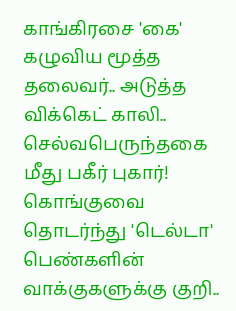காங்கிரசை 'கை' கழுவிய மூத்த தலைவர்.. அடுத்த விக்கெட் காலி.. செல்வபெருந்தகை மீது பகீர் புகார்!
கொங்குவை தொடர்ந்து 'டெல்டா' பெண்களின் வாக்குகளுக்கு குறி..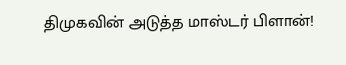திமுகவின் அடுத்த மாஸ்டர் பிளான்!